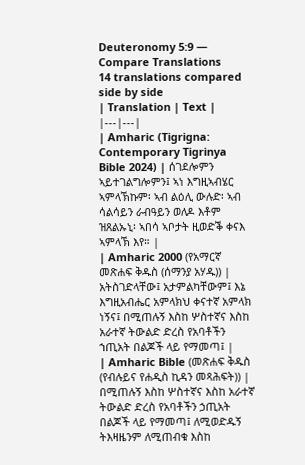Deuteronomy 5:9 — Compare Translations
14 translations compared side by side
| Translation | Text |
|---|---|
| Amharic (Tigrigna: Contemporary Tigrinya Bible 2024) | ሰገደሎምን ኣይተገልግሎምን፤ ኣነ እግዚኣብሄር ኣምላኽኩም፡ ኣብ ልዕሊ ውሉድ፡ ኣብ ሳልሳይን ራብዓይን ወለዶ እቶም ዝጸልኡኒ፡ ኣበሳ ኣቦታት ዚወድቕ ቀናእ ኣምላኽ እየ። |
| Amharic 2000 (የአማርኛ መጽሐፍ ቅዱስ (ሰማንያ አሃዱ)) | አትስገድላቸው፤ አታምልካቸውም፤ እኔ እግዚአብሔር አምላክህ ቀናተኛ አምላክ ነኝና፤ በሚጠሉኝ እስከ ሦስተኛና እስከ አራተኛ ትውልድ ድረስ የአባቶችን ኀጢአት በልጆች ላይ የማመጣ፤ |
| Amharic Bible (መጽሐፍ ቅዱስ (የብሉይና የሐዲስ ኪዳን መጻሕፍት)) | በሚጠሉኝ እስከ ሦስተኛና እስከ አራተኛ ትውልድ ድረስ የአባቶችን ኃጢአት በልጆች ላይ የማመጣ፤ ለሚወድዱኝ ትእዛዜንም ለሚጠብቁ እስከ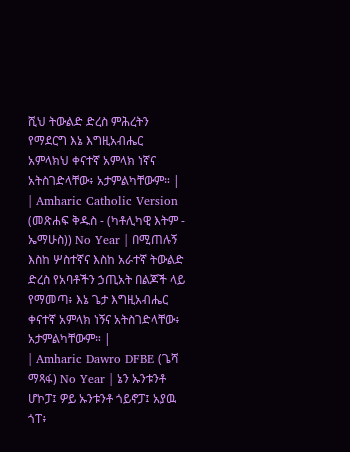ሺህ ትውልድ ድረስ ምሕረትን የማደርግ እኔ እግዚአብሔር አምላክህ ቀናተኛ አምላክ ነኛና አትስገድላቸው፥ አታምልካቸውም። |
| Amharic Catholic Version (መጽሐፍ ቅዱስ - (ካቶሊካዊ እትም - ኤማሁስ)) No Year | በሚጠሉኝ እስከ ሦስተኛና እስከ አራተኛ ትውልድ ድረስ የአባቶችን ኃጢአት በልጆች ላይ የማመጣ፥ እኔ ጌታ እግዚአብሔር ቀናተኛ አምላክ ነኝና አትስገድላቸው፥ አታምልካቸውም። |
| Amharic Dawro DFBE (ጌሻ ማጻፋ) No Year | ኔን ኡንቱንቶ ሆኮፓ፤ ዎይ ኡንቱንቶ ጎይኖፓ፤ አያዉ ጎፐ፥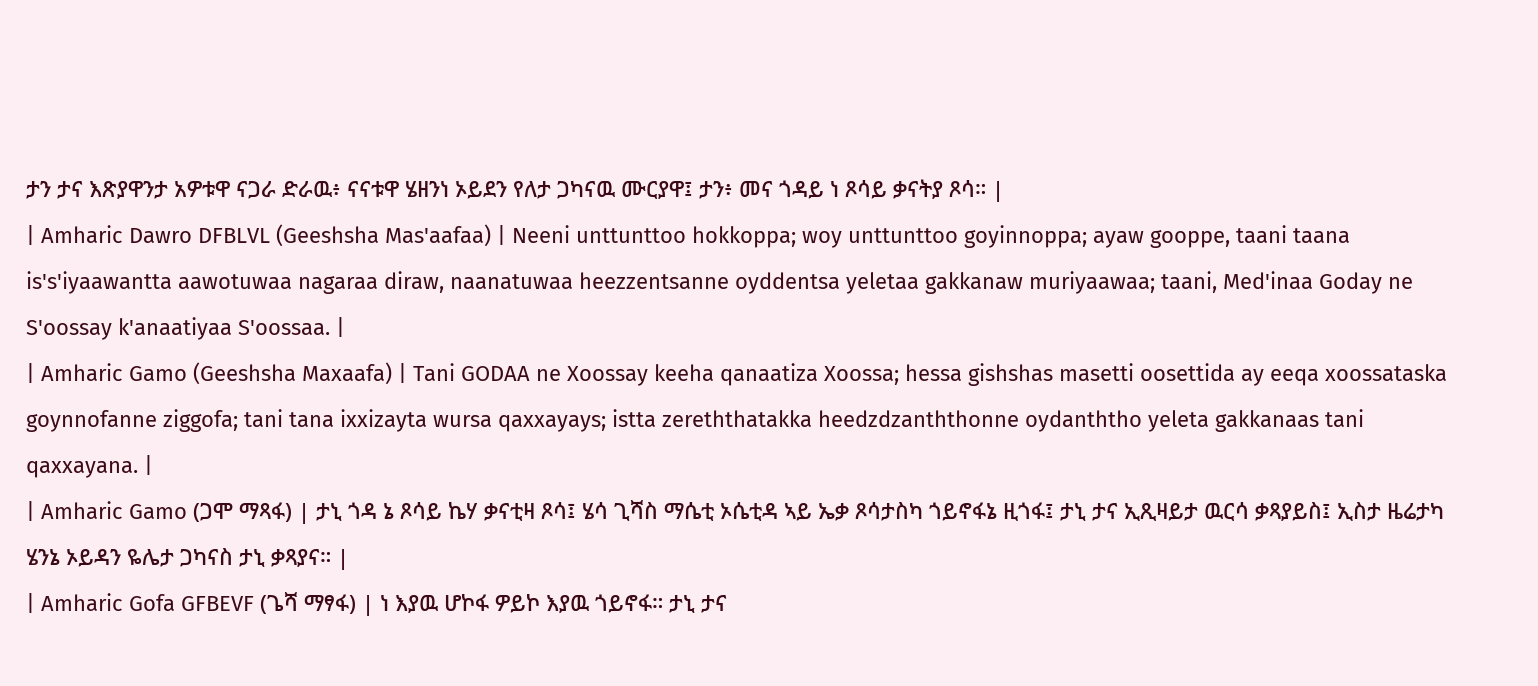ታን ታና እጽያዋንታ አዎቱዋ ናጋራ ድራዉ፥ ናናቱዋ ሄዘንነ ኦይደን የለታ ጋካናዉ ሙርያዋ፤ ታን፥ መና ጎዳይ ነ ጾሳይ ቃናትያ ጾሳ። |
| Amharic Dawro DFBLVL (Geeshsha Mas'aafaa) | Neeni unttunttoo hokkoppa; woy unttunttoo goyinnoppa; ayaw gooppe, taani taana is's'iyaawantta aawotuwaa nagaraa diraw, naanatuwaa heezzentsanne oyddentsa yeletaa gakkanaw muriyaawaa; taani, Med'inaa Goday ne S'oossay k'anaatiyaa S'oossaa. |
| Amharic Gamo (Geeshsha Maxaafa) | Tani GODAA ne Xoossay keeha qanaatiza Xoossa; hessa gishshas masetti oosettida ay eeqa xoossataska goynnofanne ziggofa; tani tana ixxizayta wursa qaxxayays; istta zereththatakka heedzdzanththonne oydanththo yeleta gakkanaas tani qaxxayana. |
| Amharic Gamo (ጋሞ ማጻፋ) | ታኒ ጎዳ ኔ ጾሳይ ኬሃ ቃናቲዛ ጾሳ፤ ሄሳ ጊሻስ ማሴቲ ኦሴቲዳ ኣይ ኤቃ ጾሳታስካ ጎይኖፋኔ ዚጎፋ፤ ታኒ ታና ኢጺዛይታ ዉርሳ ቃጻያይስ፤ ኢስታ ዜሬታካ ሄንኔ ኦይዳን ዬሌታ ጋካናስ ታኒ ቃጻያና። |
| Amharic Gofa GFBEVF (ጌሻ ማፃፋ) | ነ እያዉ ሆኮፋ ዎይኮ እያዉ ጎይኖፋ። ታኒ ታና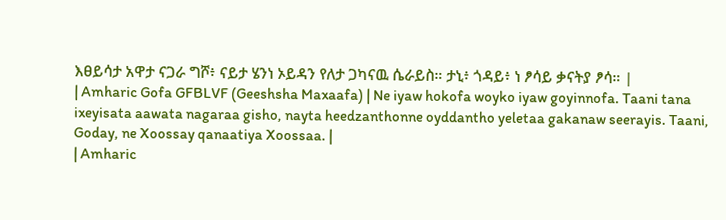እፀይሳታ አዋታ ናጋራ ግሾ፥ ናይታ ሄንነ ኦይዳን የለታ ጋካናዉ ሴራይስ። ታኒ፥ ጎዳይ፥ ነ ፆሳይ ቃናትያ ፆሳ። |
| Amharic Gofa GFBLVF (Geeshsha Maxaafa) | Ne iyaw hokofa woyko iyaw goyinnofa. Taani tana ixeyisata aawata nagaraa gisho, nayta heedzanthonne oyddantho yeletaa gakanaw seerayis. Taani, Goday, ne Xoossay qanaatiya Xoossaa. |
| Amharic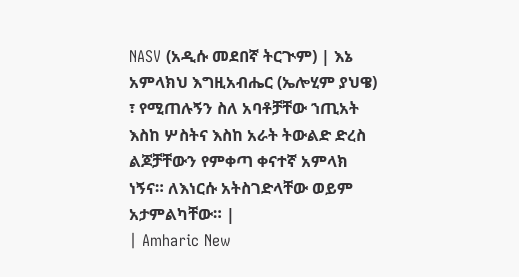NASV (አዲሱ መደበኛ ትርጒም) | እኔ አምላክህ እግዚአብሔር (ኤሎሂም ያህዌ) ፣ የሚጠሉኝን ስለ አባቶቻቸው ኀጢአት እስከ ሦስትና እስከ አራት ትውልድ ድረስ ልጆቻቸውን የምቀጣ ቀናተኛ አምላክ ነኝና። ለእነርሱ አትስገድላቸው ወይም አታምልካቸው። |
| Amharic New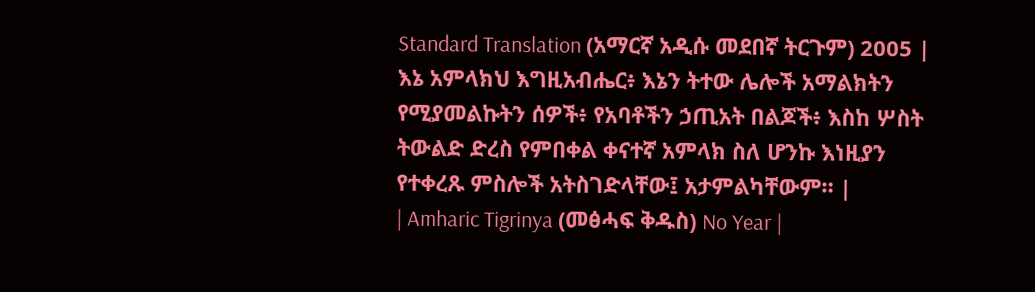Standard Translation (አማርኛ አዲሱ መደበኛ ትርጉም) 2005 | እኔ አምላክህ እግዚአብሔር፥ እኔን ትተው ሌሎች አማልክትን የሚያመልኩትን ሰዎች፥ የአባቶችን ኃጢአት በልጆች፥ እስከ ሦስት ትውልድ ድረስ የምበቀል ቀናተኛ አምላክ ስለ ሆንኩ እነዚያን የተቀረጹ ምስሎች አትስገድላቸው፤ አታምልካቸውም። |
| Amharic Tigrinya (መፅሓፍ ቅዱስ) No Year |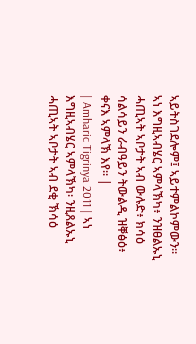ኣይትስገደሎም፤ ኣይተምልኮምውን። ኣነ እግዚኣብሄር ኣምላኽካ፥ ንዝፀልኡኒ ሓጢኣት ኣቦታት ኣብ ውሉድ፥ ክሳዕ ሳልሳይን ራብዓይን ትውልዲ ዝቐፅዕ፥ ቀናእ ኣምላኽ እየ። |
| Amharic Tigrinya 2011 | ኣነ እግዚኣብሄር ኣምላኽካ፡ ንዚጸልኡኒ ሓጢኣት ኣቦታት ኣብ ደቂ ኽሳዕ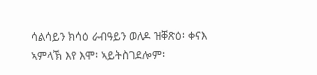ሳልሳይን ክሳዕ ራብዓይን ወለዶ ዝቐጽዕ፡ ቀናእ ኣምላኽ እየ እሞ፡ ኣይትስገደሎም፡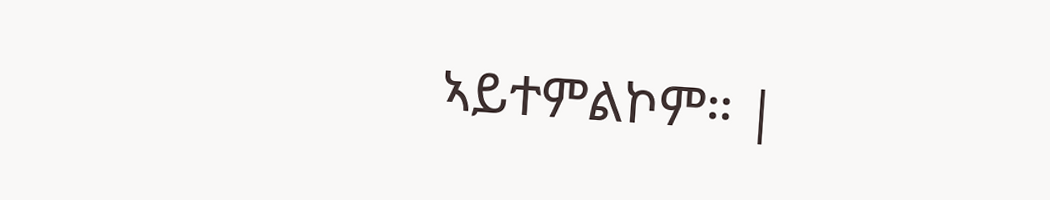ኣይተምልኮም። |